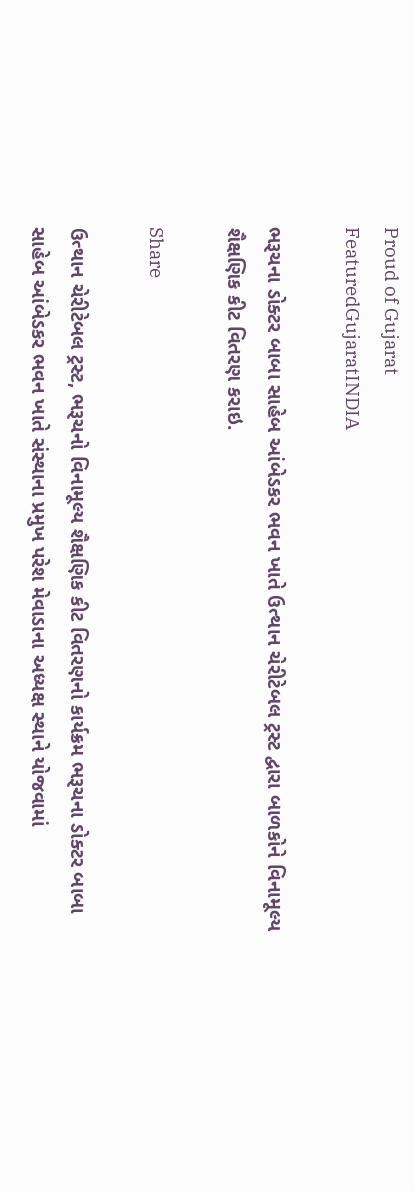Proud of Gujarat
FeaturedGujaratINDIA

ભરૂચના ડોક્ટર બાબા સાહેબ આંબેડકર ભવન ખાતે ઉત્થાન ચેરીટેબલ ટ્રસ્ટ દ્વારા બાળકોને વિનામૂલ્ય શૈક્ષણિક કીટ વિતરણ કરાઇ.

Share

ઉત્થાન ચેરીટેબલ ટ્રસ્ટ, ભરૂચનો વિનામૂલ્ય શૈક્ષણિક કીટ વિતરણનો કાર્યક્રમ ભરૂચના ડોક્ટર બાબા સાહેબ આંબેડકર ભવન ખાતે સંસ્થાના પ્રમુખ પરેશ મેવાડાના અધ્યક્ષ સ્થાને યોજવામાં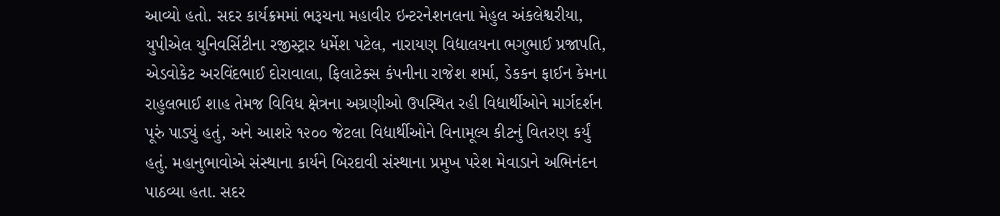આવ્યો હતો. સદર કાર્યક્રમમાં ભરૂચના મહાવીર ઇન્ટરનેશનલના મેહુલ અંકલેશ્વરીયા, યુપીએલ યુનિવર્સિટીના રજીસ્ટ્રાર ધર્મેશ પટેલ, નારાયણ વિદ્યાલયના ભગુભાઈ પ્રજાપતિ, એડવોકેટ અરવિંદભાઈ દોરાવાલા, ફિલાટેક્સ કંપનીના રાજેશ શર્મા, ડેકકન ફાઈન કેમના રાહુલભાઈ શાહ તેમજ વિવિધ ક્ષેત્રના અગ્રણીઓ ઉપસ્થિત રહી વિદ્યાર્થીઓને માર્ગદર્શન પૂરું પાડ્યું હતું, અને આશરે ૧૨૦૦ જેટલા વિદ્યાર્થીઓને વિનામૂલ્ય કીટનું વિતરણ કર્યું હતું. મહાનુભાવોએ સંસ્થાના કાર્યને બિરદાવી સંસ્થાના પ્રમુખ પરેશ મેવાડાને અભિનંદન પાઠવ્યા હતા. સદર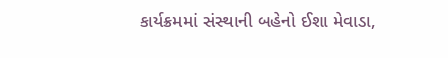કાર્યક્રમમાં સંસ્થાની બહેનો ઈશા મેવાડા,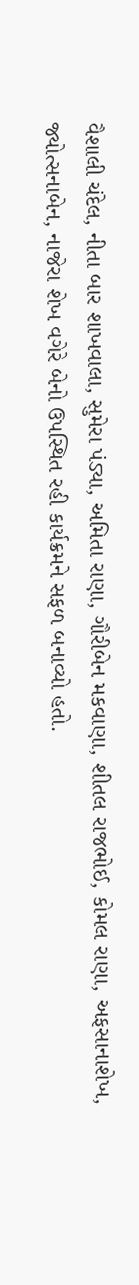વૈશાલી ચંદેલ, નીતા બાર શાખવાલા, સુમેરા પંડ્યા, અમિતા રાણા, ગૌરીબેન મકવાણા, શીતલ રાજભોઈ, કોમલ રાણા, અફસાના‌શેખ, જ્યોત્સનાબેન, નાજેરા‌ શેખ વગેરે બેનો ઉપસ્થિત રહી કાર્યક્રમને સફળ બનાવ્યો હતો.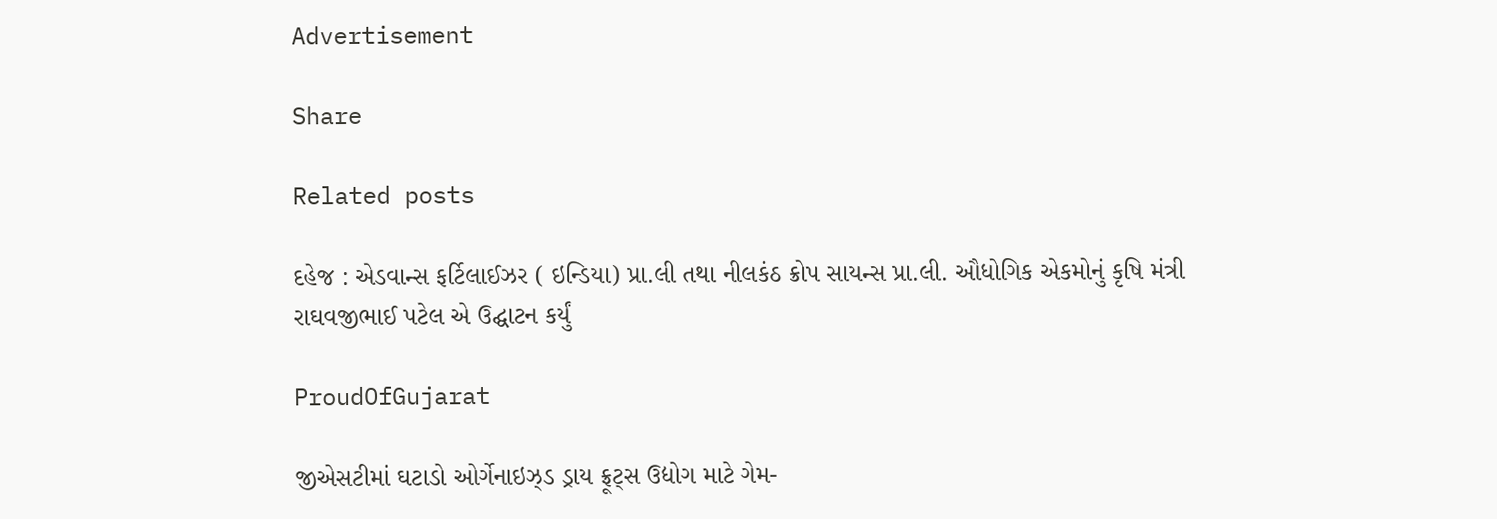Advertisement

Share

Related posts

દહેજ : એડવાન્સ ફર્ટિલાઈઝર ( ઇન્ડિયા) પ્રા.લી તથા નીલકંઠ ક્રોપ સાયન્સ પ્રા.લી. ઔધોગિક એકમોનું કૃષિ મંત્રી રાઘવજીભાઈ પટેલ એ ઉદ્ઘાટન કર્યું

ProudOfGujarat

જીએસટીમાં ઘટાડો ઓર્ગેનાઇઝ્ડ ડ્રાય ફ્રૂટ્સ ઉદ્યોગ માટે ગેમ-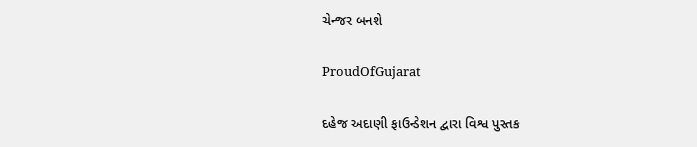ચેન્જર બનશે

ProudOfGujarat

દહેજ અદાણી ફાઉન્ડેશન દ્વારા વિશ્વ પુસ્તક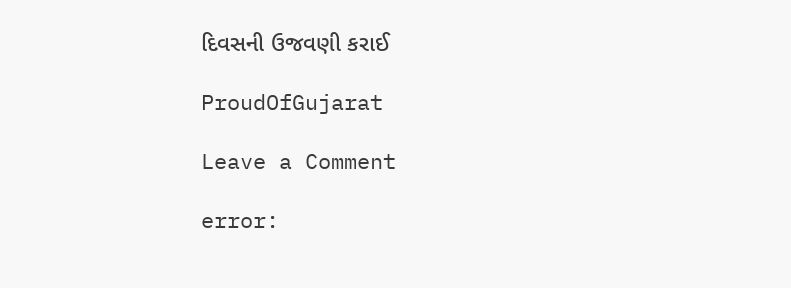દિવસની ઉજવણી કરાઈ

ProudOfGujarat

Leave a Comment

error: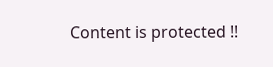Content is protected !!